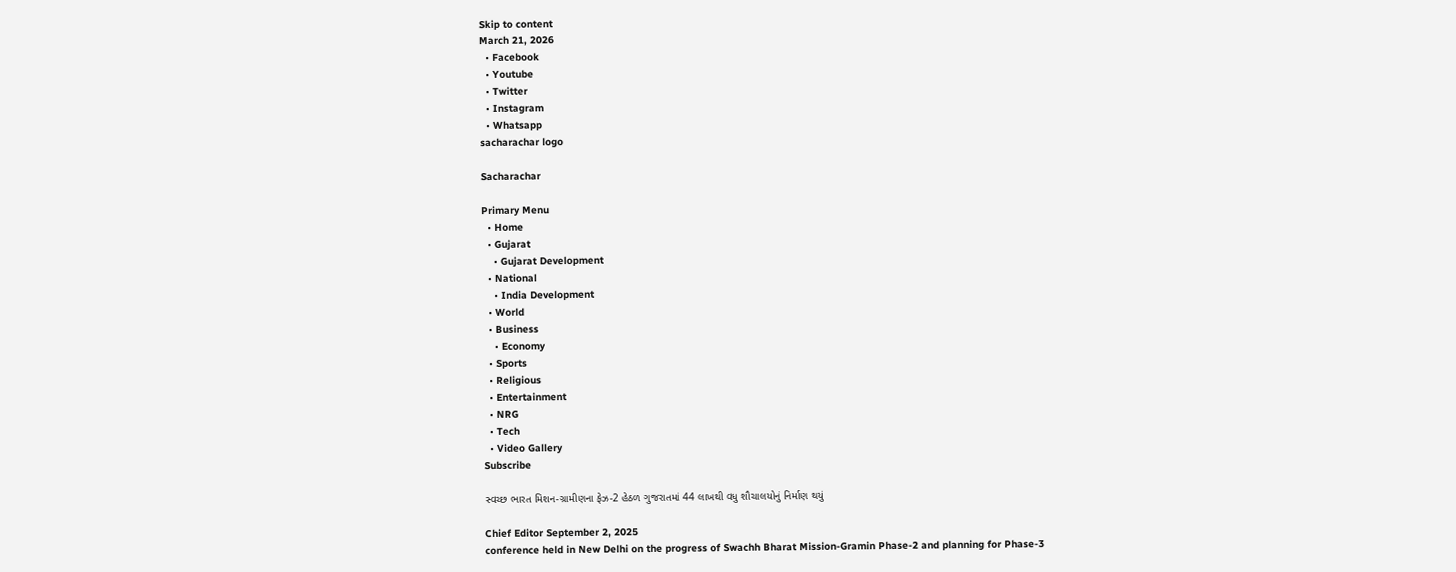Skip to content
March 21, 2026
  • Facebook
  • Youtube
  • Twitter
  • Instagram
  • Whatsapp
sacharachar logo

Sacharachar

Primary Menu
  • Home
  • Gujarat
    • Gujarat Development
  • National
    • India Development
  • World
  • Business
    • Economy
  • Sports
  • Religious
  • Entertainment
  • NRG
  • Tech
  • Video Gallery
Subscribe

સ્વચ્છ ભારત મિશન-ગ્રામીણના ફેઝ-2 હેઠળ ગુજરાતમાં 44 લાખથી વધુ શૌચાલયોનું નિર્માણ થયું

Chief Editor September 2, 2025
conference held in New Delhi on the progress of Swachh Bharat Mission-Gramin Phase-2 and planning for Phase-3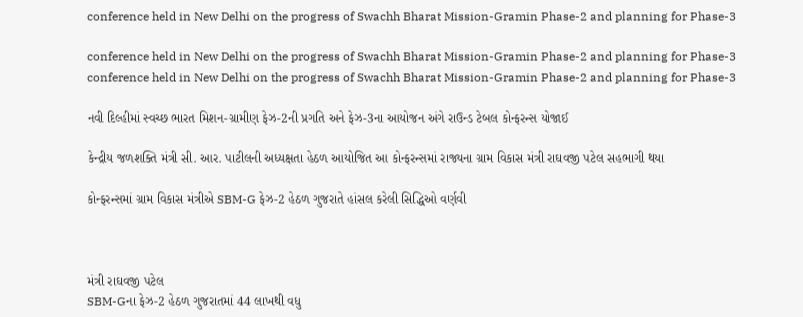conference held in New Delhi on the progress of Swachh Bharat Mission-Gramin Phase-2 and planning for Phase-3

conference held in New Delhi on the progress of Swachh Bharat Mission-Gramin Phase-2 and planning for Phase-3
conference held in New Delhi on the progress of Swachh Bharat Mission-Gramin Phase-2 and planning for Phase-3

નવી દિલ્હીમાં સ્વચ્છ ભારત મિશન-ગ્રામીણ ફેઝ-2ની પ્રગતિ અને ફેઝ-3ના આયોજન અંગે રાઉન્ડ ટેબલ કોન્ફરન્સ યોજાઈ

કેન્દ્રીય જળશક્તિ મંત્રી સી. આર. પાટીલની અધ્યક્ષતા હેઠળ આયોજિત આ કોન્ફરન્સમાં રાજ્યના ગ્રામ વિકાસ મંત્રી રાઘવજી પટેલ સહભાગી થયા

કોન્ફરન્સમાં ગ્રામ વિકાસ મંત્રીએ SBM-G ફેઝ-2 હેઠળ ગુજરાતે હાંસલ કરેલી સિદ્ધિઓ વર્ણવી



મંત્રી રાઘવજી પટેલ
SBM-Gના ફેઝ-2 હેઠળ ગુજરાતમાં 44 લાખથી વધુ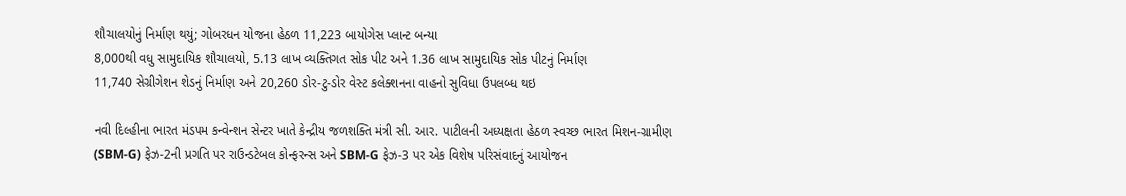શૌચાલયોનું નિર્માણ થયું; ગોબરધન યોજના હેઠળ 11,223 બાયોગેસ પ્લાન્ટ બન્યા
8,000થી વધુ સામુદાયિક શૌચાલયો, 5.13 લાખ વ્યક્તિગત સોક પીટ અને 1.36 લાખ સામુદાયિક સોક પીટનું નિર્માણ
11,740 સેગ્રીગેશન શેડનું નિર્માણ અને 20,260 ડોર-ટુ-ડોર વેસ્ટ કલેક્શનના વાહનો સુવિધા ઉપલબ્ધ થઇ

નવી દિલ્હીના ભારત મંડપમ કન્વેન્શન સેન્ટર ખાતે કેન્દ્રીય જળશક્તિ મંત્રી સી. આર. પાટીલની અધ્યક્ષતા હેઠળ સ્વચ્છ ભારત મિશન-ગ્રામીણ (SBM-G) ફેઝ-2ની પ્રગતિ પર રાઉન્ડટેબલ કોન્ફરન્સ અને SBM-G ફેઝ-3 પર એક વિશેષ પરિસંવાદનું આયોજન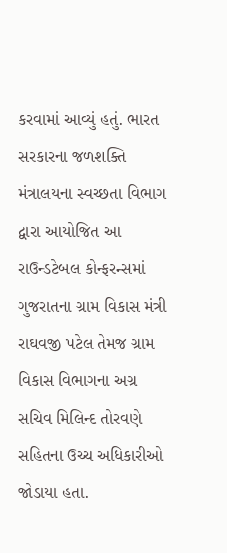કરવામાં આવ્યું હતું. ભારત સરકારના જળશક્તિ મંત્રાલયના સ્વચ્છતા વિભાગ દ્વારા આયોજિત આ રાઉન્ડટેબલ કોન્ફરન્સમાં ગુજરાતના ગ્રામ વિકાસ મંત્રી રાઘવજી પટેલ તેમજ ગ્રામ વિકાસ વિભાગના અગ્ર સચિવ મિલિન્દ તોરવણે સહિતના ઉચ્ચ અધિકારીઓ જોડાયા હતા.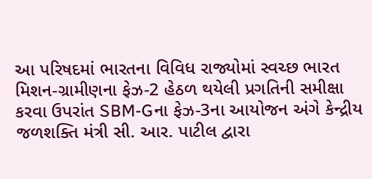આ પરિષદમાં ભારતના વિવિધ રાજ્યોમાં સ્વચ્છ ભારત મિશન-ગ્રામીણના ફેઝ-2 હેઠળ થયેલી પ્રગતિની સમીક્ષા કરવા ઉપરાંત SBM-Gના ફેઝ-3ના આયોજન અંગે કેન્દ્રીય જળશક્તિ મંત્રી સી. આર. પાટીલ દ્વારા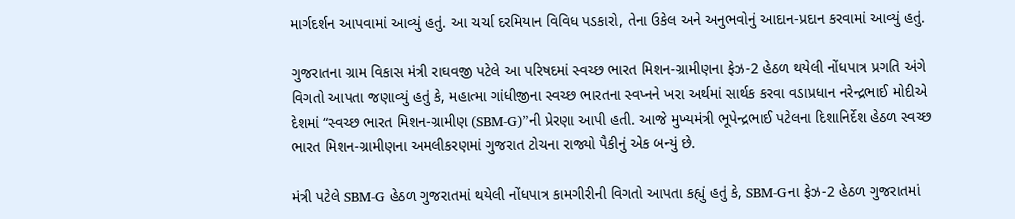માર્ગદર્શન આપવામાં આવ્યું હતું. આ ચર્ચા દરમિયાન વિવિધ પડકારો, તેના ઉકેલ અને અનુભવોનું આદાન-પ્રદાન કરવામાં આવ્યું હતું.

ગુજરાતના ગ્રામ વિકાસ મંત્રી રાઘવજી પટેલે આ પરિષદમાં સ્વચ્છ ભારત મિશન-ગ્રામીણના ફેઝ-2 હેઠળ થયેલી નોંધપાત્ર પ્રગતિ અંગે વિગતો આપતા જણાવ્યું હતું કે, મહાત્મા ગાંધીજીના સ્વચ્છ ભારતના સ્વપ્નને ખરા અર્થમાં સાર્થક કરવા વડાપ્રધાન નરેન્દ્રભાઈ મોદીએ દેશમાં “સ્વચ્છ ભારત મિશન-ગ્રામીણ (SBM-G)”ની પ્રેરણા આપી હતી. આજે મુખ્યમંત્રી ભૂપેન્દ્રભાઈ પટેલના દિશાનિર્દેશ હેઠળ સ્વચ્છ ભારત મિશન-ગ્રામીણના અમલીકરણમાં ગુજરાત ટોચના રાજ્યો પૈકીનું એક બન્યું છે.

મંત્રી પટેલે SBM-G હેઠળ ગુજરાતમાં થયેલી નોંધપાત્ર કામગીરીની વિગતો આપતા કહ્યું હતું કે, SBM-Gના ફેઝ-2 હેઠળ ગુજરાતમાં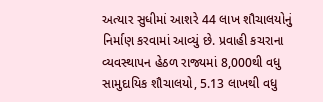અત્યાર સુધીમાં આશરે 44 લાખ શૌચાલયોનું નિર્માણ કરવામાં આવ્યું છે. પ્રવાહી કચરાના વ્યવસ્થાપન હેઠળ રાજ્યમાં 8,000થી વધુ સામુદાયિક શૌચાલયો, 5.13 લાખથી વધુ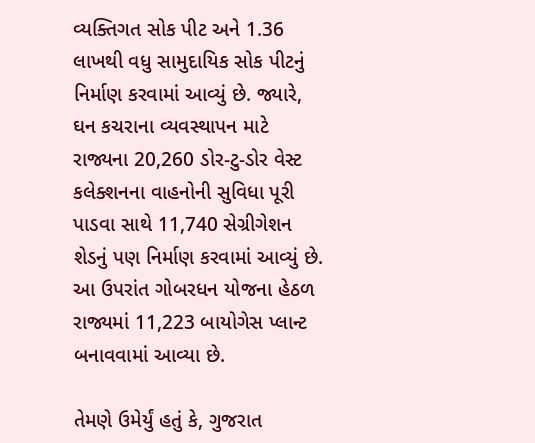વ્યક્તિગત સોક પીટ અને 1.36 લાખથી વધુ સામુદાયિક સોક પીટનું નિર્માણ કરવામાં આવ્યું છે. જ્યારે, ઘન કચરાના વ્યવસ્થાપન માટે રાજ્યના 20,260 ડોર-ટુ-ડોર વેસ્ટ કલેક્શનના વાહનોની સુવિધા પૂરી પાડવા સાથે 11,740 સેગ્રીગેશન શેડનું પણ નિર્માણ કરવામાં આવ્યું છે. આ ઉપરાંત ગોબરધન યોજના હેઠળ રાજ્યમાં 11,223 બાયોગેસ પ્લાન્ટ બનાવવામાં આવ્યા છે.

તેમણે ઉમેર્યું હતું કે, ગુજરાત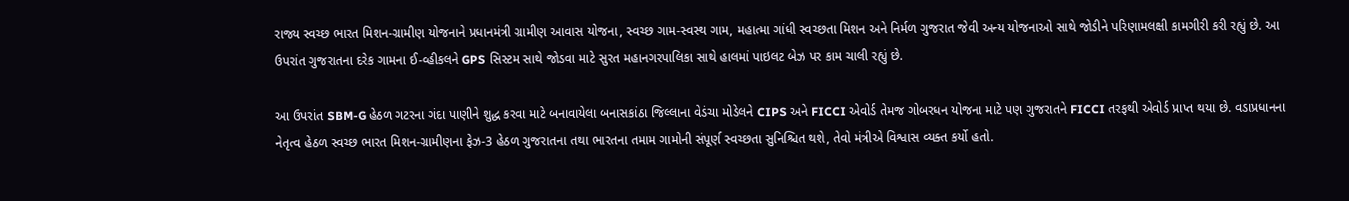રાજ્ય સ્વચ્છ ભારત મિશન-ગ્રામીણ યોજનાને પ્રધાનમંત્રી ગ્રામીણ આવાસ યોજના, સ્વચ્છ ગામ-સ્વસ્થ ગામ, મહાત્મા ગાંધી સ્વચ્છતા મિશન અને નિર્મળ ગુજરાત જેવી અન્ય યોજનાઓ સાથે જોડીને પરિણામલક્ષી કામગીરી કરી રહ્યું છે. આ ઉપરાંત ગુજરાતના દરેક ગામના ઈ-વ્હીકલને GPS સિસ્ટમ સાથે જોડવા માટે સુરત મહાનગરપાલિકા સાથે હાલમાં પાઇલટ બેઝ પર કામ ચાલી રહ્યું છે.

આ ઉપરાંત SBM-G હેઠળ ગટરના ગંદા પાણીને શુદ્ધ કરવા માટે બનાવાયેલા બનાસકાંઠા જિલ્લાના વેડંચા મોડેલને CIPS અને FICCI એવોર્ડ તેમજ ગોબરધન યોજના માટે પણ ગુજરાતને FICCI તરફથી એવોર્ડ પ્રાપ્ત થયા છે. વડાપ્રધાનના નેતૃત્વ હેઠળ સ્વચ્છ ભારત મિશન-ગ્રામીણના ફેઝ-3 હેઠળ ગુજરાતના તથા ભારતના તમામ ગામોની સંપૂર્ણ સ્વચ્છતા સુનિશ્ચિત થશે, તેવો મંત્રીએ વિશ્વાસ વ્યક્ત કર્યો હતો.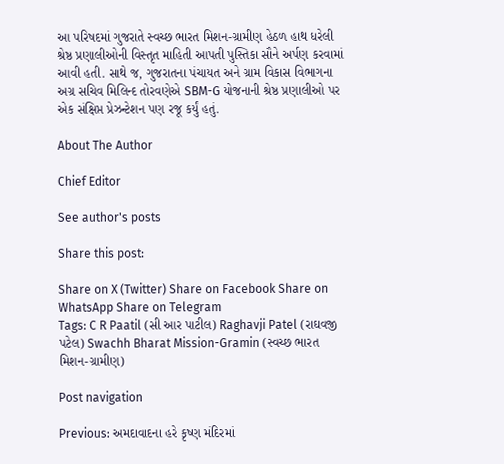આ પરિષદમાં ગુજરાતે સ્વચ્છ ભારત મિશન-ગ્રામીણ હેઠળ હાથ ધરેલી શ્રેષ્ઠ પ્રણાલીઓની વિસ્તૃત માહિતી આપતી પુસ્તિકા સૌને અર્પણ કરવામાં આવી હતી. સાથે જ, ગુજરાતના પંચાયત અને ગ્રામ વિકાસ વિભાગના અગ્ર સચિવ મિલિન્દ તોરવણેએ SBM-G યોજનાની શ્રેષ્ઠ પ્રણાલીઓ પર એક સંક્ષિપ્ત પ્રેઝન્ટેશન પણ રજૂ કર્યું હતું.

About The Author

Chief Editor

See author's posts

Share this post:

Share on X (Twitter) Share on Facebook Share on WhatsApp Share on Telegram
Tags: C R Paatil (સી આર પાટીલ) Raghavji Patel (રાઘવજી પટેલ) Swachh Bharat Mission-Gramin (સ્વચ્છ ભારત મિશન-ગ્રામીણ)

Post navigation

Previous: અમદાવાદના હરે કૃષ્ણ મંદિરમાં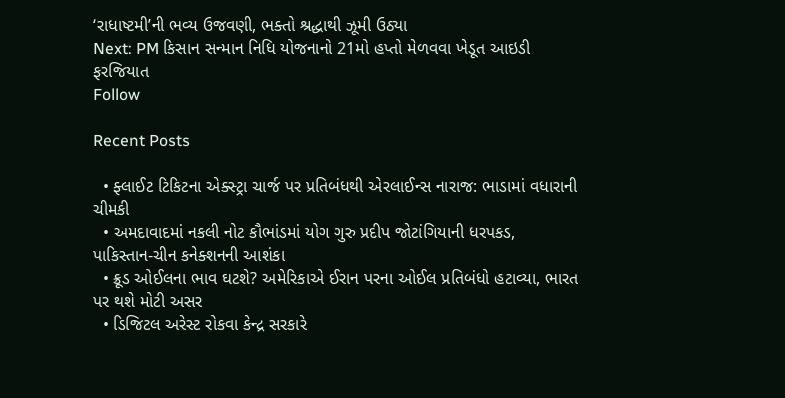‘રાધાષ્ટમી’ની ભવ્ય ઉજવણી, ભક્તો શ્રદ્ધાથી ઝૂમી ઉઠ્યા
Next: PM કિસાન સન્માન નિધિ યોજનાનો 21મો હપ્તો મેળવવા ખેડૂત આઇડી ફરજિયાત
Follow

Recent Posts

  • ફ્લાઈટ ટિકિટના એક્સ્ટ્રા ચાર્જ પર પ્રતિબંધથી એરલાઈન્સ નારાજ: ભાડામાં વધારાની ચીમકી
  • અમદાવાદમાં નકલી નોટ કૌભાંડમાં યોગ ગુરુ પ્રદીપ જોટાંગિયાની ધરપકડ, પાકિસ્તાન-ચીન કનેક્શનની આશંકા
  • ક્રૂડ ઓઈલના ભાવ ઘટશે? અમેરિકાએ ઈરાન પરના ઓઈલ પ્રતિબંધો હટાવ્યા, ભારત પર થશે મોટી અસર
  • ડિજિટલ અરેસ્ટ રોકવા કેન્દ્ર સરકારે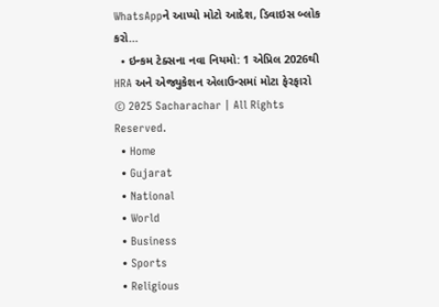WhatsAppને આપ્યો મોટો આદેશ, ડિવાઇસ બ્લોક કરો…
  • ઇન્કમ ટેક્સના નવા નિયમો: 1 એપ્રિલ 2026થી HRA અને એજ્યુકેશન એલાઉન્સમાં મોટા ફેરફારો
© 2025 Sacharachar | All Rights Reserved.
  • Home
  • Gujarat
  • National
  • World
  • Business
  • Sports
  • Religious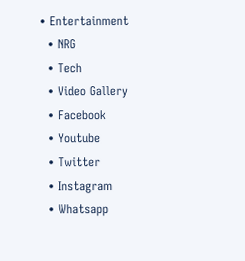• Entertainment
  • NRG
  • Tech
  • Video Gallery
  • Facebook
  • Youtube
  • Twitter
  • Instagram
  • Whatsapp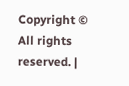Copyright © All rights reserved. |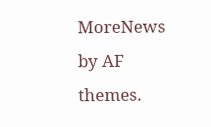MoreNews by AF themes.